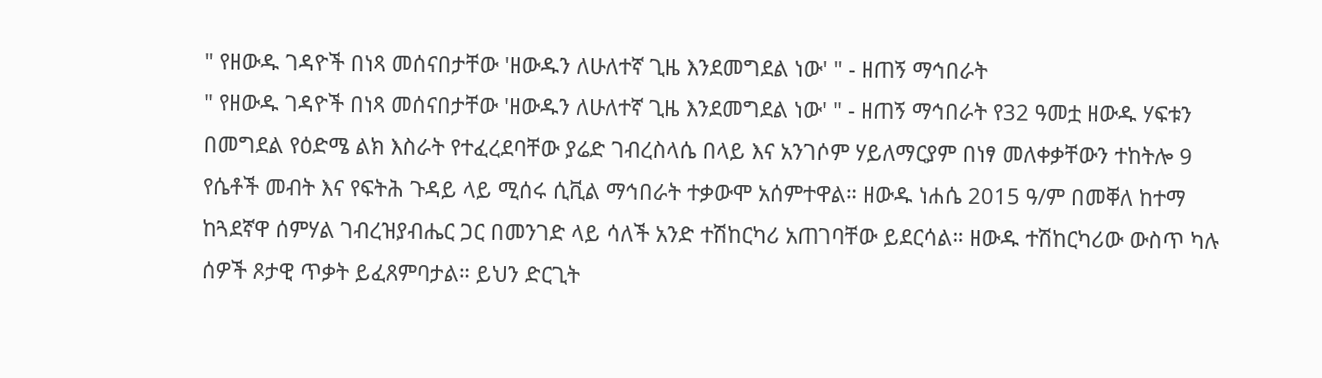" የዘውዱ ገዳዮች በነጻ መሰናበታቸው 'ዘውዱን ለሁለተኛ ጊዜ እንደመግደል ነው' " - ዘጠኝ ማኅበራት
" የዘውዱ ገዳዮች በነጻ መሰናበታቸው 'ዘውዱን ለሁለተኛ ጊዜ እንደመግደል ነው' " - ዘጠኝ ማኅበራት የ32 ዓመቷ ዘውዱ ሃፍቱን በመግደል የዕድሜ ልክ እስራት የተፈረደባቸው ያሬድ ገብረስላሴ በላይ እና አንገሶም ሃይለማርያም በነፃ መለቀቃቸውን ተከትሎ 9 የሴቶች መብት እና የፍትሕ ጉዳይ ላይ ሚሰሩ ሲቪል ማኅበራት ተቃውሞ አሰምተዋል። ዘውዱ ነሐሴ 2015 ዓ/ም በመቐለ ከተማ ከጓደኛዋ ሰምሃል ገብረዝያብሔር ጋር በመንገድ ላይ ሳለች አንድ ተሽከርካሪ አጠገባቸው ይደርሳል። ዘውዱ ተሽከርካሪው ውስጥ ካሉ ሰዎች ጾታዊ ጥቃት ይፈጸምባታል። ይህን ድርጊት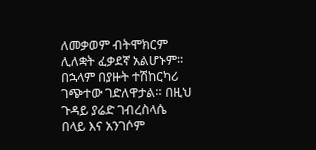ለመቃወም ብትሞክርም ሊለቋት ፈቃደኛ አልሆኑም። በኋላም በያዙት ተሽከርካሪ ገጭተው ገድለዋታል። በዚህ ጉዳይ ያሬድ ገብረስላሴ በላይ እና አንገሶም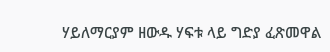ሃይለማርያም ዘውዱ ሃፍቱ ላይ ግድያ ፈጽመዋል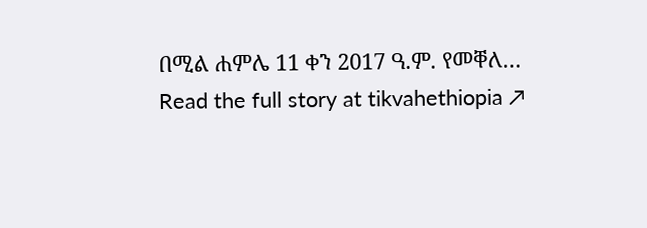በሚል ሐምሌ 11 ቀን 2017 ዓ.ም. የመቐለ…
Read the full story at tikvahethiopia ↗